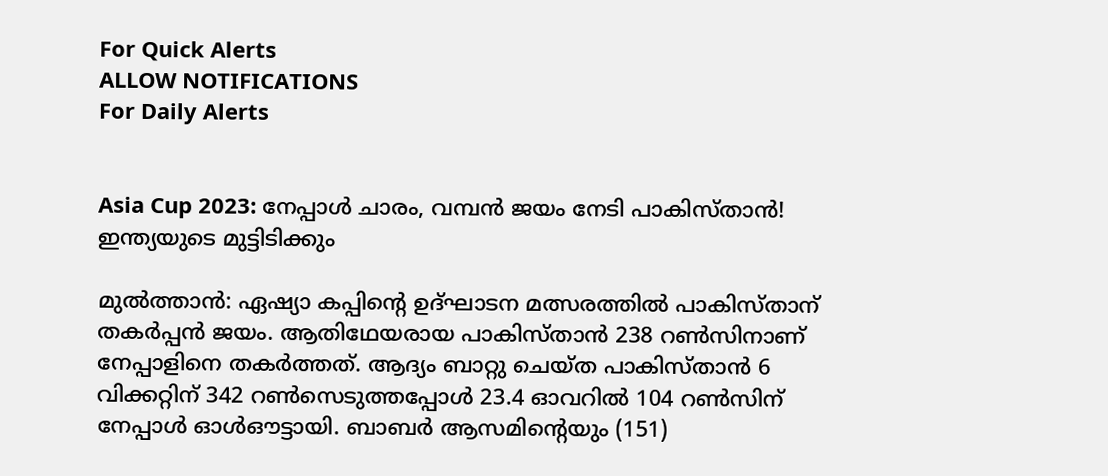For Quick Alerts
ALLOW NOTIFICATIONS
For Daily Alerts


Asia Cup 2023: നേപ്പാള്‍ ചാരം, വമ്പന്‍ ജയം നേടി പാകിസ്താന്‍! ഇന്ത്യയുടെ മുട്ടിടിക്കും

മുല്‍ത്താന്‍: ഏഷ്യാ കപ്പിന്റെ ഉദ്ഘാടന മത്സരത്തില്‍ പാകിസ്താന് തകര്‍പ്പന്‍ ജയം. ആതിഥേയരായ പാകിസ്താന്‍ 238 റണ്‍സിനാണ് നേപ്പാളിനെ തകര്‍ത്തത്. ആദ്യം ബാറ്റു ചെയ്ത പാകിസ്താന്‍ 6 വിക്കറ്റിന് 342 റണ്‍സെടുത്തപ്പോള്‍ 23.4 ഓവറില്‍ 104 റണ്‍സിന് നേപ്പാള്‍ ഓള്‍ഔട്ടായി. ബാബര്‍ ആസമിന്റെയും (151)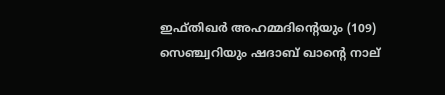ഇഫ്തിഖര്‍ അഹമ്മദിന്റെയും (109) സെഞ്ച്വറിയും ഷദാബ് ഖാന്റെ നാല്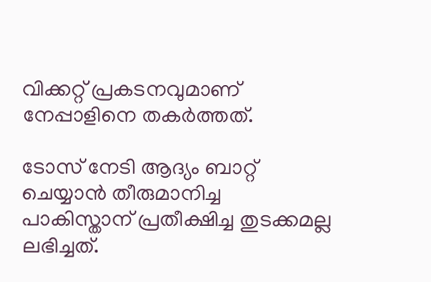വിക്കറ്റ് പ്രകടനവുമാണ് നേപ്പാളിനെ തകര്‍ത്തത്.

ടോസ് നേടി ആദ്യം ബാറ്റ് ചെയ്യാന്‍ തീരുമാനിച്ച പാകിസ്താന് പ്രതീക്ഷിച്ച തുടക്കമല്ല ലഭിച്ചത്.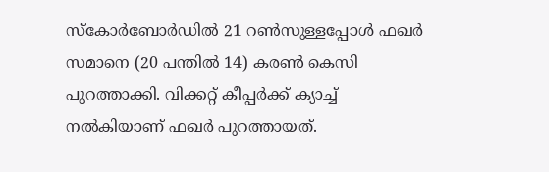സ്‌കോര്‍ബോര്‍ഡില്‍ 21 റണ്‍സുള്ളപ്പോള്‍ ഫഖര്‍ സമാനെ (20 പന്തില്‍ 14) കരണ്‍ കെസി പുറത്താക്കി. വിക്കറ്റ് കീപ്പര്‍ക്ക് ക്യാച്ച് നല്‍കിയാണ് ഫഖര്‍ പുറത്തായത്.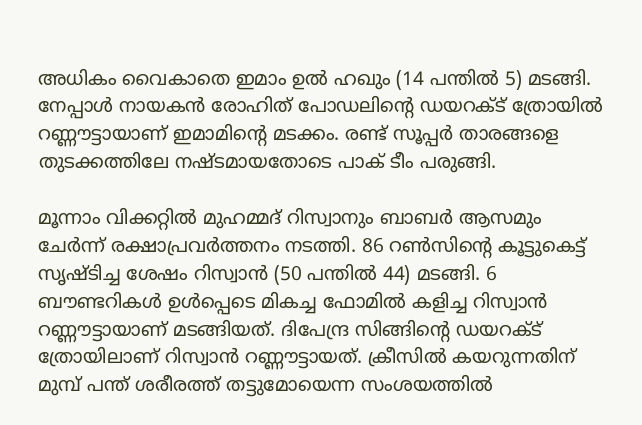അധികം വൈകാതെ ഇമാം ഉല്‍ ഹഖും (14 പന്തില്‍ 5) മടങ്ങി. നേപ്പാള്‍ നായകന്‍ രോഹിത് പോഡലിന്റെ ഡയറക്ട് ത്രോയില്‍ റണ്ണൗട്ടായാണ് ഇമാമിന്റെ മടക്കം. രണ്ട് സൂപ്പര്‍ താരങ്ങളെ തുടക്കത്തിലേ നഷ്ടമായതോടെ പാക് ടീം പരുങ്ങി.

മൂന്നാം വിക്കറ്റില്‍ മുഹമ്മദ് റിസ്വാനും ബാബര്‍ ആസമും ചേര്‍ന്ന് രക്ഷാപ്രവര്‍ത്തനം നടത്തി. 86 റണ്‍സിന്റെ കൂട്ടുകെട്ട് സൃഷ്ടിച്ച ശേഷം റിസ്വാന്‍ (50 പന്തില്‍ 44) മടങ്ങി. 6 ബൗണ്ടറികള്‍ ഉള്‍പ്പെടെ മികച്ച ഫോമില്‍ കളിച്ച റിസ്വാന്‍ റണ്ണൗട്ടായാണ് മടങ്ങിയത്. ദിപേന്ദ്ര സിങ്ങിന്റെ ഡയറക്ട് ത്രോയിലാണ് റിസ്വാന്‍ റണ്ണൗട്ടായത്. ക്രീസില്‍ കയറുന്നതിന് മുമ്പ് പന്ത് ശരീരത്ത് തട്ടുമോയെന്ന സംശയത്തില്‍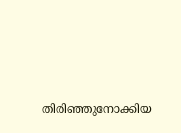തിരിഞ്ഞുനോക്കിയ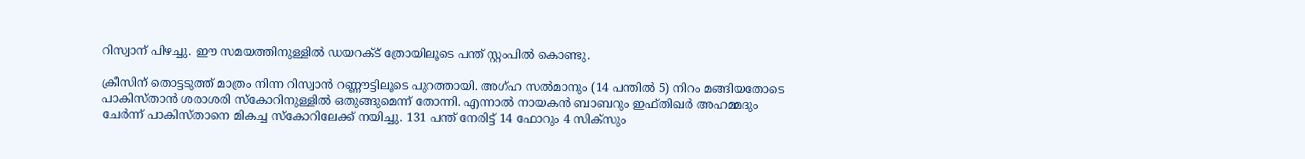റിസ്വാന് പിഴച്ചു. ഈ സമയത്തിനുള്ളില്‍ ഡയറക്ട് ത്രോയിലൂടെ പന്ത് സ്റ്റംപില്‍ കൊണ്ടു.

ക്രീസിന് തൊട്ടടുത്ത് മാത്രം നിന്ന റിസ്വാന്‍ റണ്ണൗട്ടിലൂടെ പുറത്തായി. അഗ്ഹ സല്‍മാനും (14 പന്തില്‍ 5) നിറം മങ്ങിയതോടെ പാകിസ്താന്‍ ശരാശരി സ്‌കോറിനുള്ളില്‍ ഒതുങ്ങുമെന്ന് തോന്നി. എന്നാല്‍ നായകന്‍ ബാബറും ഇഫ്തിഖര്‍ അഹമ്മദും ചേര്‍ന്ന് പാകിസ്താനെ മികച്ച സ്‌കോറിലേക്ക് നയിച്ചു. 131 പന്ത് നേരിട്ട് 14 ഫോറും 4 സിക്‌സും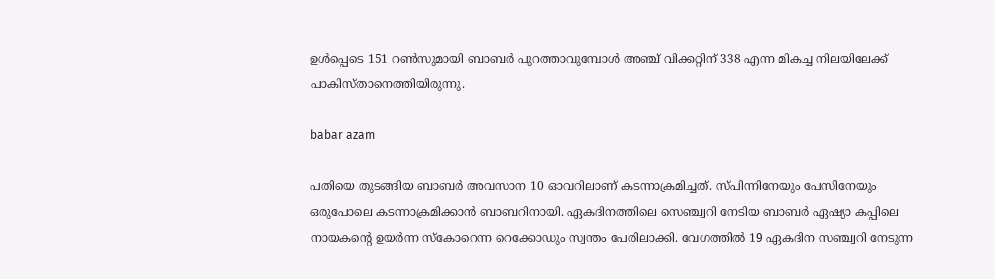ഉള്‍പ്പെടെ 151 റണ്‍സുമായി ബാബര്‍ പുറത്താവുമ്പോള്‍ അഞ്ച് വിക്കറ്റിന് 338 എന്ന മികച്ച നിലയിലേക്ക് പാകിസ്താനെത്തിയിരുന്നു.

babar azam

പതിയെ തുടങ്ങിയ ബാബര്‍ അവസാന 10 ഓവറിലാണ് കടന്നാക്രമിച്ചത്. സ്പിന്നിനേയും പേസിനേയും ഒരുപോലെ കടന്നാക്രമിക്കാന്‍ ബാബറിനായി. ഏകദിനത്തിലെ സെഞ്ച്വറി നേടിയ ബാബര്‍ ഏഷ്യാ കപ്പിലെ നായകന്റെ ഉയര്‍ന്ന സ്‌കോറെന്ന റെക്കോഡും സ്വന്തം പേരിലാക്കി. വേഗത്തില്‍ 19 ഏകദിന സഞ്ച്വറി നേടുന്ന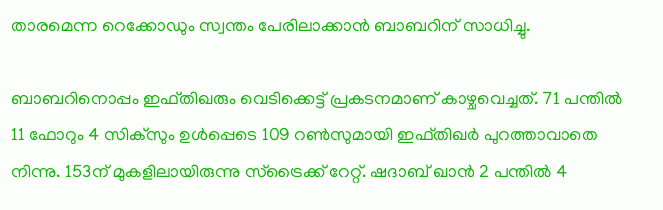താരമെന്ന റെക്കോഡും സ്വന്തം പേരിലാക്കാന്‍ ബാബറിന് സാധിച്ചു.

ബാബറിനൊപ്പം ഇഫ്തിഖരും വെടിക്കെട്ട് പ്രകടനമാണ് കാഴ്ചവെച്ചത്. 71 പന്തില്‍ 11 ഫോറും 4 സിക്‌സും ഉള്‍പ്പെടെ 109 റണ്‍സുമായി ഇഫ്തിഖര്‍ പുറത്താവാതെ നിന്നു. 153ന് മുകളിലായിരുന്നു സ്‌ട്രൈക്ക് റേറ്റ്. ഷദാബ് ഖാന്‍ 2 പന്തില്‍ 4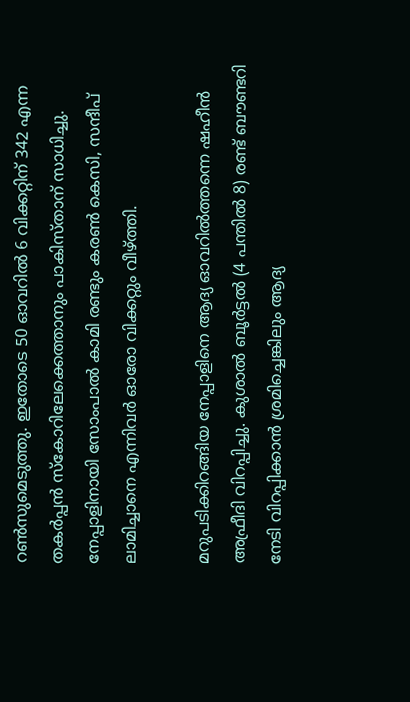റണ്‍സുമെടുത്തു. ഇതോടെ 50 ഓവറില്‍ 6 വിക്കറ്റിന് 342 എന്ന തകര്‍പ്പന്‍ സ്‌കോറിലേക്കെത്താനും പാകിസ്താന് സാധിച്ചു. നേപ്പാളിനായി സോംപാല്‍ കാമി രണ്ടും കരണ്‍ കെസി, സന്ദീപ് ലാമിച്ചാനെ എന്നിവര്‍ ഓരോ വിക്കറ്റും വീഴ്ത്തി.

മറുപടിക്കിറങ്ങിയ നേപ്പാളിനെ ആദ്യ ഓവറില്‍ത്തന്നെ ഷഹീന്‍ അഫ്രീദി വിറപ്പിച്ചു. കുശാല്‍ ബൂര്‍ട്ടല്‍ (4 പന്തില്‍ 8) രണ്ട് ബൗണ്ടറി നേടി വിറപ്പിക്കാന്‍ ശ്രമിച്ചെങ്കിലും ആദ്യ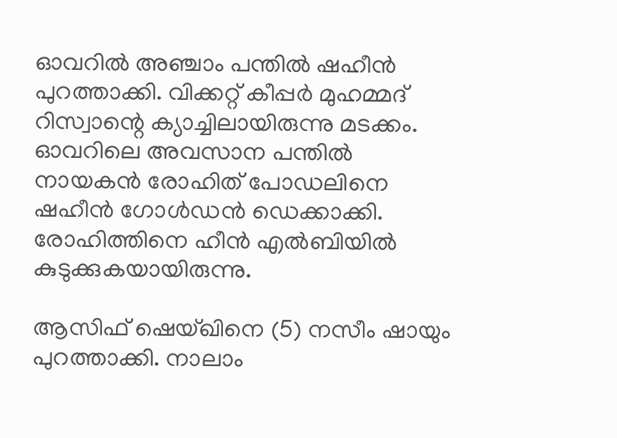ഓവറില്‍ അഞ്ചാം പന്തില്‍ ഷഹീന്‍ പുറത്താക്കി. വിക്കറ്റ് കീപ്പര്‍ മുഹമ്മദ് റിസ്വാന്റെ ക്യാച്ചിലായിരുന്നു മടക്കം. ഓവറിലെ അവസാന പന്തില്‍ നായകന്‍ രോഹിത് പോഡലിനെ ഷഹീന്‍ ഗോള്‍ഡന്‍ ഡെക്കാക്കി. രോഹിത്തിനെ ഹീന്‍ എല്‍ബിയില്‍ കുടുക്കുകയായിരുന്നു.

ആസിഫ് ഷെയ്ഖിനെ (5) നസീം ഷായും പുറത്താക്കി. നാലാം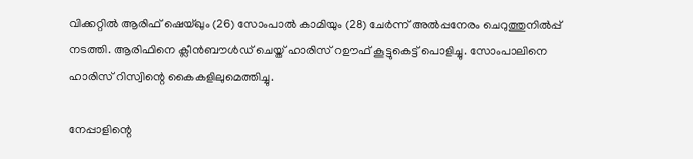വിക്കറ്റില്‍ ആരിഫ് ഷെയ്ഖും (26) സോംപാല്‍ കാമിയും (28) ചേര്‍ന്ന് അല്‍പ്പനേരം ചെറുത്തുനില്‍പ്പ് നടത്തി. ആരിഫിനെ ക്ലീന്‍ബൗള്‍ഡ് ചെയ്ത് ഹാരിസ് റഊഫ് കൂട്ടുകെട്ട് പൊളിച്ചു. സോംപാലിനെ ഹാരിസ് റിസ്വിന്റെ കൈകളിലുമെത്തിച്ചു.

നേപ്പാളിന്റെ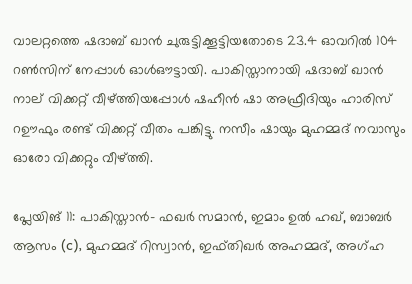വാലറ്റത്തെ ഷദാബ് ഖാന്‍ ചുരുട്ടിക്കൂട്ടിയതോടെ 23.4 ഓവറില്‍ 104 റണ്‍സിന് നേപ്പാള്‍ ഓള്‍ഔട്ടായി. പാകിസ്താനായി ഷദാബ് ഖാന്‍ നാല് വിക്കറ്റ് വീഴ്ത്തിയപ്പോള്‍ ഷഹീന്‍ ഷാ അഫ്രീദിയും ഹാരിസ് റഊഫും രണ്ട് വിക്കറ്റ് വീതം പങ്കിട്ടു. നസീം ഷായും മുഹമ്മദ് നവാസും ഓരോ വിക്കറ്റും വീഴ്ത്തി.

പ്ലേയിങ് 11: പാകിസ്താന്‍- ഫഖര്‍ സമാന്‍, ഇമാം ഉല്‍ ഹഖ്, ബാബര്‍ ആസം (c), മുഹമ്മദ് റിസ്വാന്‍, ഇഫ്തിഖര്‍ അഹമ്മദ്, അഗ്ഹ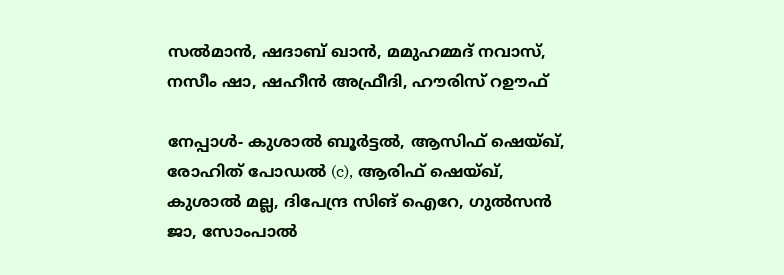സല്‍മാന്‍, ഷദാബ് ഖാന്‍, മമുഹമ്മദ് നവാസ്, നസീം ഷാ, ഷഹീന്‍ അഫ്രീദി, ഹൗരിസ് റഊഫ്

നേപ്പാള്‍- കുശാല്‍ ബൂര്‍ട്ടല്‍, ആസിഫ് ഷെയ്ഖ്, രോഹിത് പോഡല്‍ (c), ആരിഫ് ഷെയ്ഖ്, കുശാല്‍ മല്ല, ദിപേന്ദ്ര സിങ് ഐറേ, ഗുല്‍സന്‍ ജാ, സോംപാല്‍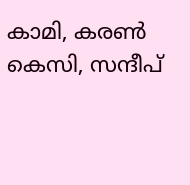കാമി, കരണ്‍ കെസി, സന്ദീപ്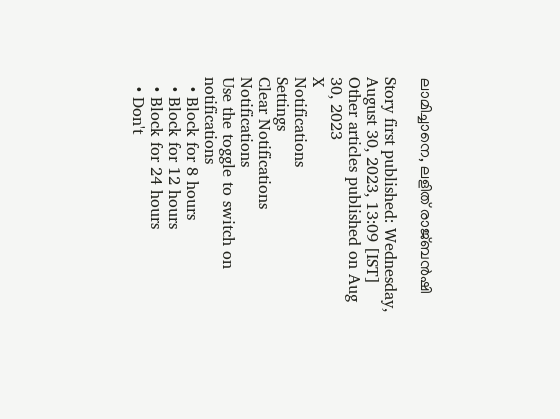ലാമിച്ചാനെ, ലളിത് രാജ്ബന്‍ഷി

Story first published: Wednesday, August 30, 2023, 13:09 [IST]
Other articles published on Aug 30, 2023
X
Notifications
Settings
Clear Notifications
Notifications
Use the toggle to switch on notifications
  • Block for 8 hours
  • Block for 12 hours
  • Block for 24 hours
  • Don't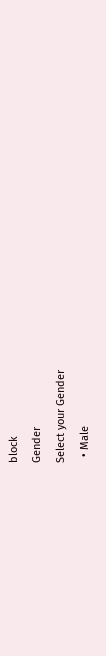block
Gender
Select your Gender
  • Male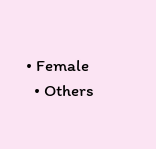• Female
  • Others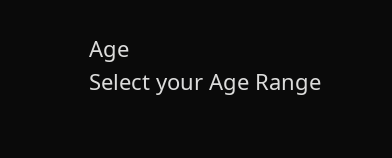Age
Select your Age Range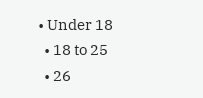• Under 18
  • 18 to 25
  • 26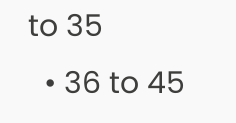to 35
  • 36 to 45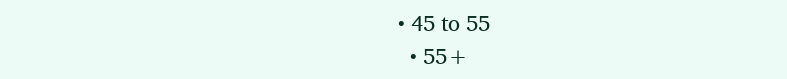• 45 to 55
  • 55+